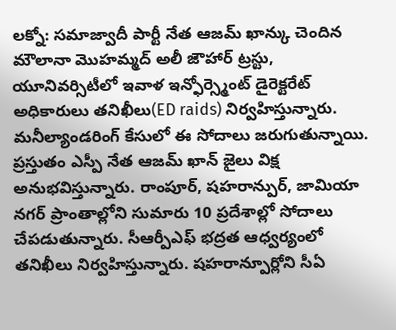లక్నో: సమాజ్వాదీ పార్టీ నేత ఆజమ్ ఖాన్కు చెందిన మౌలానా మొహమ్మద్ అలీ జౌహార్ ట్రస్టు, యూనివర్సిటీలో ఇవాళ ఇన్ఫోర్స్మెంట్ డైరెక్టరేట్ అధికారులు తనిఖీలు(ED raids) నిర్వహిస్తున్నారు. మనీల్యాండరింగ్ కేసులో ఈ సోదాలు జరుగుతున్నాయి. ప్రస్తుతం ఎస్పీ నేత ఆజమ్ ఖాన్ జైలు విక్ష అనుభవిస్తున్నారు. రాంపూర్, షహరాన్పుర్, జామియా నగర్ ప్రాంతాల్లోని సుమారు 10 ప్రదేశాల్లో సోదాలు చేపడుతున్నారు. సీఆర్పీఎఫ్ భద్రత ఆధ్వర్యంలో తనిఖీలు నిర్వహిస్తున్నారు. షహరాన్పూర్లోని సీఏ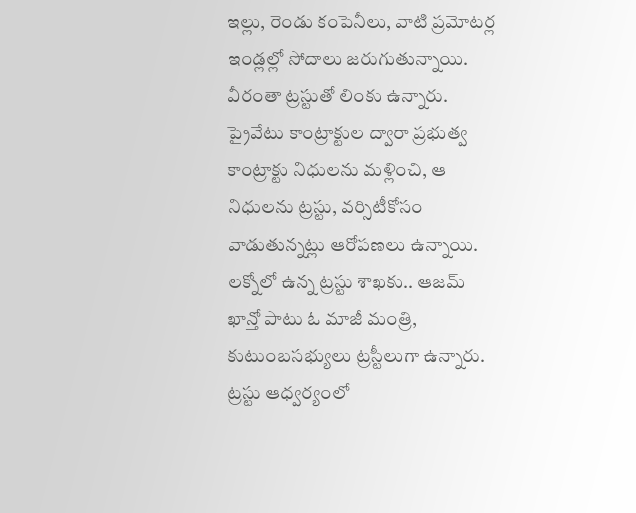ఇల్లు, రెండు కంపెనీలు, వాటి ప్రమోటర్ల ఇండ్లల్లో సోదాలు జరుగుతున్నాయి. వీరంతా ట్రస్టుతో లింకు ఉన్నారు. ప్రైవేటు కాంట్రాక్టుల ద్వారా ప్రభుత్వ కాంట్రాక్టు నిధులను మళ్లించి, ఆ నిధులను ట్రస్టు, వర్సిటీకోసం వాడుతున్నట్లు ఆరోపణలు ఉన్నాయి. లక్నోలో ఉన్న ట్రస్టు శాఖకు.. ఆజమ్ ఖాన్తో పాటు ఓ మాజీ మంత్రి, కుటుంబసభ్యులు ట్రస్టీలుగా ఉన్నారు. ట్రస్టు ఆధ్వర్యంలో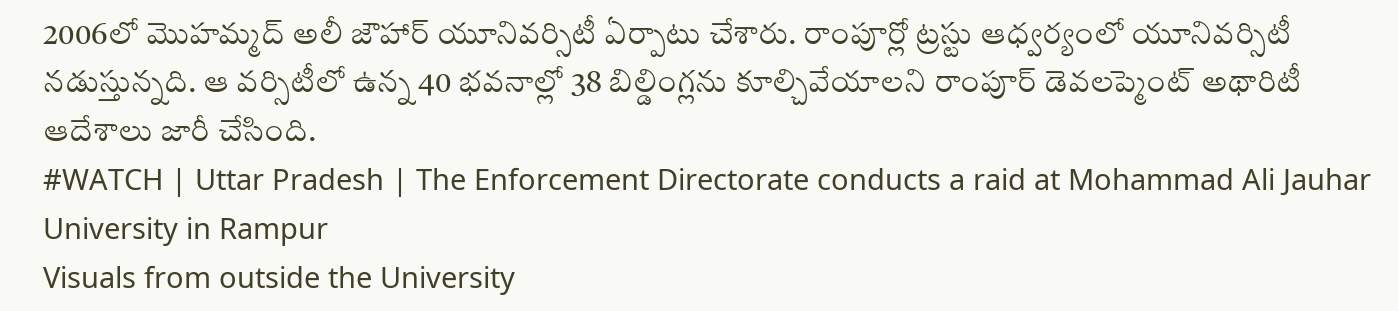2006లో మొహమ్మద్ అలీ జౌహార్ యూనివర్సిటీ ఏర్పాటు చేశారు. రాంపూర్లో ట్రస్టు ఆధ్వర్యంలో యూనివర్సిటీ నడుస్తున్నది. ఆ వర్సిటీలో ఉన్న 40 భవనాల్లో 38 బిల్డింగ్లను కూల్చివేయాలని రాంపూర్ డెవలప్మెంట్ అథారిటీ ఆదేశాలు జారీ చేసింది.
#WATCH | Uttar Pradesh | The Enforcement Directorate conducts a raid at Mohammad Ali Jauhar University in Rampur
Visuals from outside the University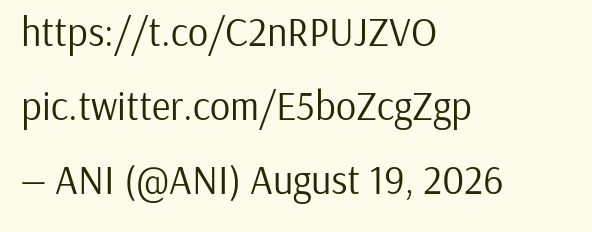https://t.co/C2nRPUJZVO pic.twitter.com/E5boZcgZgp
— ANI (@ANI) August 19, 2026